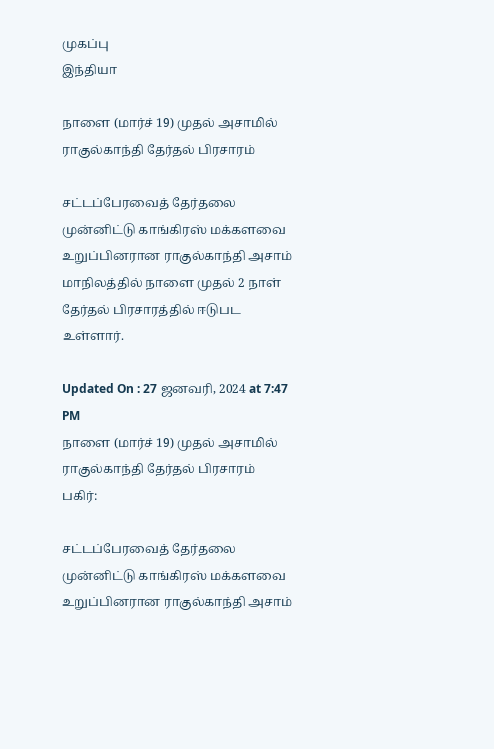முகப்பு
இந்தியா

நாளை (மார்ச் 19) முதல் அசாமில் ராகுல்காந்தி தேர்தல் பிரசாரம்

சட்டப்பேரவைத் தேர்தலை முன்னிட்டு காங்கிரஸ் மக்களவை உறுப்பினரான ராகுல்காந்தி அசாம் மாநிலத்தில் நாளை முதல் 2 நாள் தேர்தல் பிரசாரத்தில் ஈடுபட உள்ளார்.

Updated On : 27 ஜனவரி, 2024 at 7:47 PM
நாளை (மார்ச் 19) முதல் அசாமில் ராகுல்காந்தி தேர்தல் பிரசாரம்
பகிர்:

சட்டப்பேரவைத் தேர்தலை முன்னிட்டு காங்கிரஸ் மக்களவை உறுப்பினரான ராகுல்காந்தி அசாம்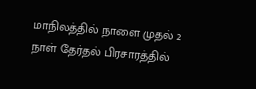மாநிலத்தில் நாளை முதல் 2 நாள் தேர்தல் பிரசாரத்தில்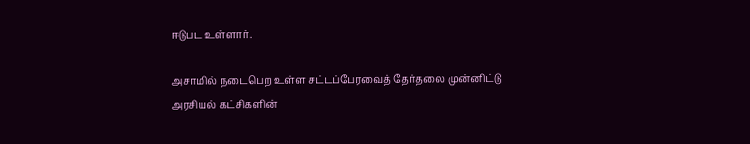ஈடுபட உள்ளார்.

அசாமில் நடைபெற உள்ள சட்டப்பேரவைத் தேர்தலை முன்னிட்டு அரசியல் கட்சிகளின்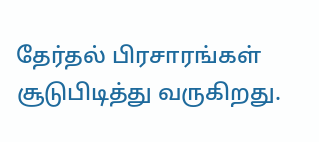தேர்தல் பிரசாரங்கள் சூடுபிடித்து வருகிறது.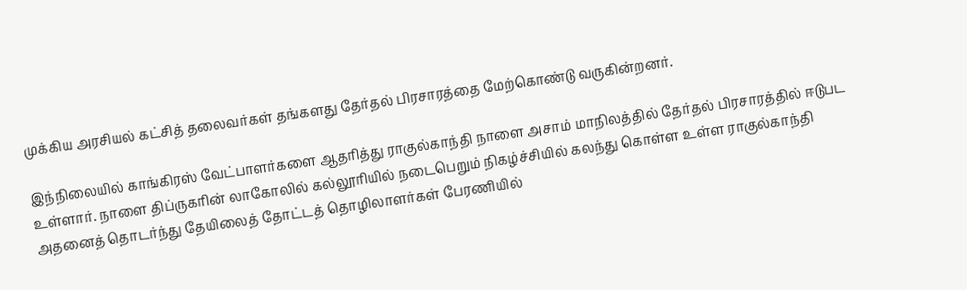முக்கிய அரசியல் கட்சித் தலைவர்கள் தங்களது தேர்தல் பிரசாரத்தை மேற்கொண்டு வருகின்றனர்.

இந்நிலையில் காங்கிரஸ் வேட்பாளர்களை ஆதரித்து ராகுல்காந்தி நாளை அசாம் மாநிலத்தில் தேர்தல் பிரசாரத்தில் ஈடுபட உள்ளார். நாளை திப்ருகரின் லாகோலில் கல்லூரியில் நடைபெறும் நிகழ்ச்சியில் கலந்து கொள்ள உள்ள ராகுல்காந்தி அதனைத் தொடர்ந்து தேயிலைத் தோட்டத் தொழிலாளர்கள் பேரணியில்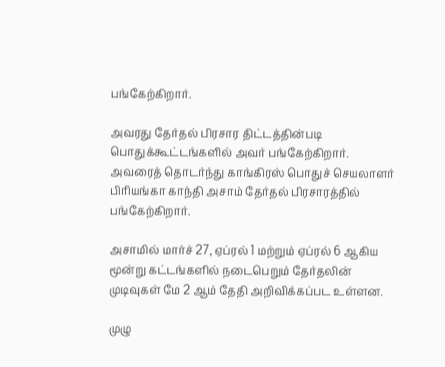பங்கேற்கிறார்.

அவரது தேர்தல் பிரசார திட்டத்தின்படி பொதுக்கூட்டங்களில் அவர் பங்கேற்கிறார். அவரைத் தொடர்ந்து காங்கிரஸ் பொதுச் செயலாளர் பிரியங்கா காந்தி அசாம் தேர்தல் பிரசாரத்தில் பங்கேற்கிறார்.

அசாமில் மார்ச் 27, ஏப்ரல் 1 மற்றும் ஏப்ரல் 6 ஆகிய மூன்று கட்டங்களில் நடைபெறும் தேர்தலின் முடிவுகள் மே 2 ஆம் தேதி அறிவிக்கப்பட உள்ளன.

முழு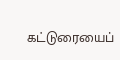கட்டுரையைப்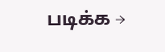படிக்க →